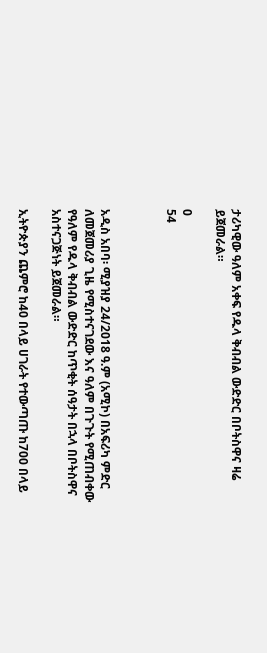ታሪካዊው ዓለም አቀፍ የዱላ ቅብብል ውድድር በቦትስዋና ዛሬ ይጀመራል።

0
54



አዲስ አበባ፡ ሚያዝያ 24/2018 ዓ.ም (አሚኮ) በአፍሪካ ምድር ለመጀመሪያ ጊዜ የሚስተናገደው እና ዓለም በጉጉት የሚጠብቀው የዓለም የዱላ ቅብብል ውድድር ከጥቂት ሰዓታት በኋላ በቦትስዋና አስተናጋጅነት ይጀመራል።

ኢትዮጵያን ጨምሮ ከ40 በላይ ሀገራት የተውጣጡ ከ700 በላይ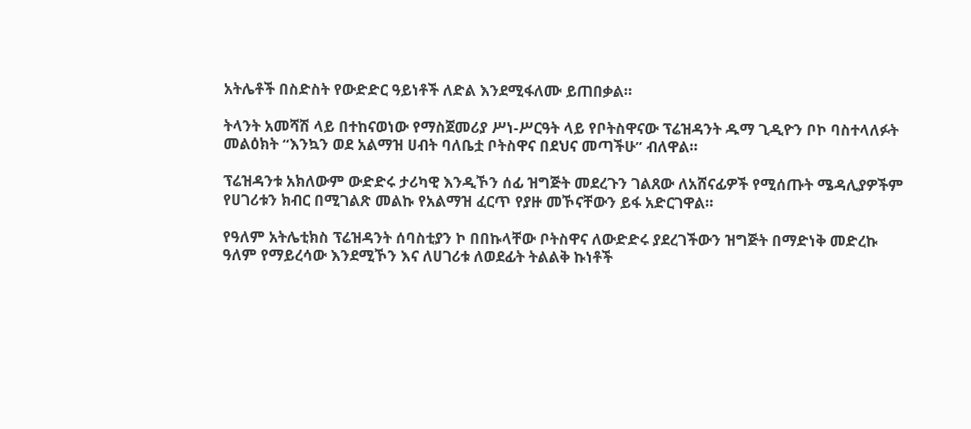አትሌቶች በስድስት የውድድር ዓይነቶች ለድል እንደሚፋለሙ ይጠበቃል።

ትላንት አመሻሽ ላይ በተከናወነው የማስጀመሪያ ሥነ-ሥርዓት ላይ የቦትስዋናው ፕሬዝዳንት ዱማ ጊዲዮን ቦኮ ባስተላለፉት መልዕክት “እንኳን ወደ አልማዝ ሀብት ባለቤቷ ቦትስዋና በደህና መጣችሁ” ብለዋል።

ፕሬዝዳንቱ አክለውም ውድድሩ ታሪካዊ እንዲኾን ሰፊ ዝግጅት መደረጉን ገልጸው ለአሸናፊዎች የሚሰጡት ሜዳሊያዎችም የሀገሪቱን ክብር በሚገልጽ መልኩ የአልማዝ ፈርጥ የያዙ መኾናቸውን ይፋ አድርገዋል።

የዓለም አትሌቲክስ ፕሬዝዳንት ሰባስቲያን ኮ በበኩላቸው ቦትስዋና ለውድድሩ ያደረገችውን ዝግጅት በማድነቅ መድረኩ ዓለም የማይረሳው እንደሚኾን እና ለሀገሪቱ ለወደፊት ትልልቅ ኩነቶች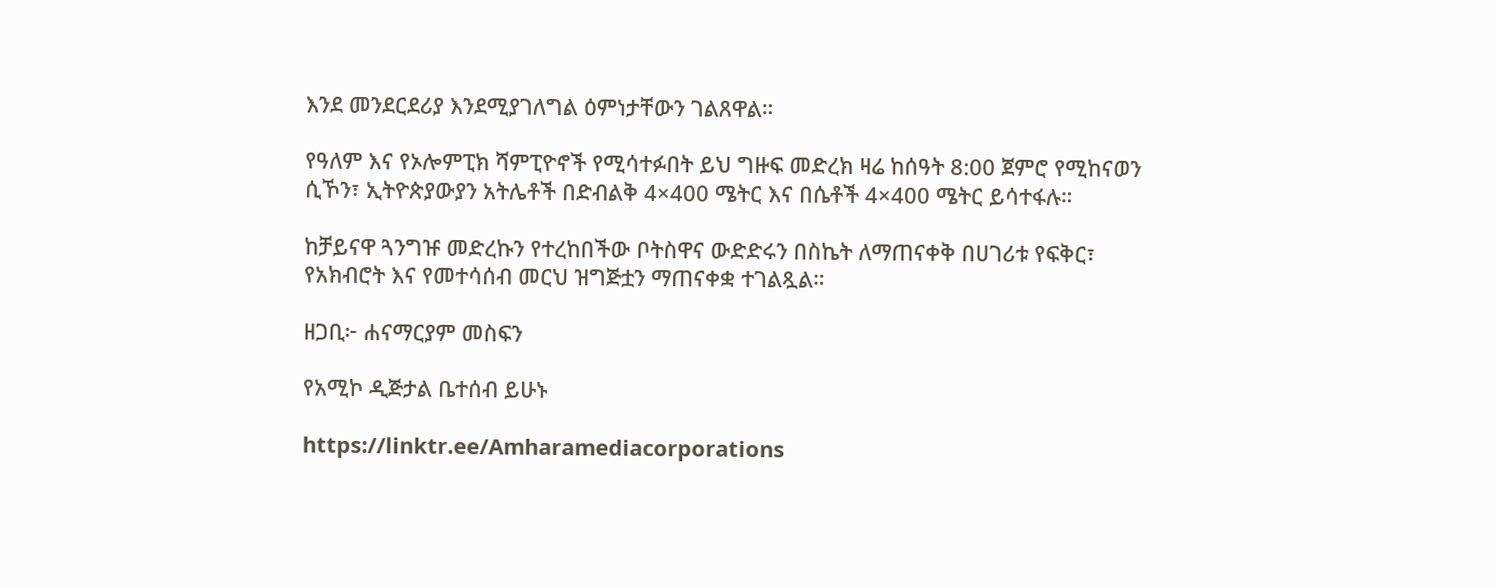እንደ መንደርደሪያ እንደሚያገለግል ዕምነታቸውን ገልጸዋል።

የዓለም እና የኦሎምፒክ ሻምፒዮኖች የሚሳተፉበት ይህ ግዙፍ መድረክ ዛሬ ከሰዓት 8:00 ጀምሮ የሚከናወን ሲኾን፣ ኢትዮጵያውያን አትሌቶች በድብልቅ 4×400 ሜትር እና በሴቶች 4×400 ሜትር ይሳተፋሉ።

ከቻይናዋ ጓንግዡ መድረኩን የተረከበችው ቦትስዋና ውድድሩን በስኬት ለማጠናቀቅ በሀገሪቱ የፍቅር፣ የአክብሮት እና የመተሳሰብ መርህ ዝግጅቷን ማጠናቀቋ ተገልጿል።

ዘጋቢ፦ ሐናማርያም መስፍን

የአሚኮ ዲጅታል ቤተሰብ ይሁኑ

https://linktr.ee/Amharamediacorporations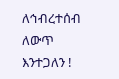ለኅብረተሰብ ለውጥ እንተጋለን !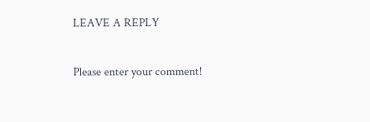LEAVE A REPLY

Please enter your comment!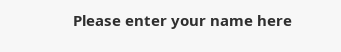Please enter your name here